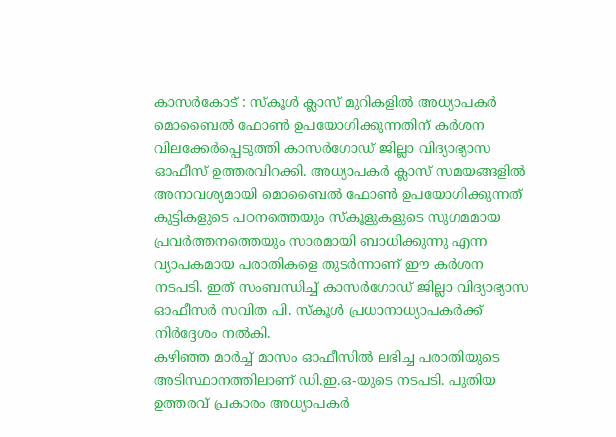കാസർകോട് : സ്കൂൾ ക്ലാസ് മുറികളിൽ അധ്യാപകർ മൊബൈൽ ഫോൺ ഉപയോഗിക്കുന്നതിന് കർശന വിലക്കേർപ്പെടുത്തി കാസർഗോഡ് ജില്ലാ വിദ്യാഭ്യാസ ഓഫീസ് ഉത്തരവിറക്കി. അധ്യാപകർ ക്ലാസ് സമയങ്ങളിൽ അനാവശ്യമായി മൊബൈൽ ഫോൺ ഉപയോഗിക്കുന്നത് കുട്ടികളുടെ പഠനത്തെയും സ്കൂളുകളുടെ സുഗമമായ പ്രവർത്തനത്തെയും സാരമായി ബാധിക്കുന്നു എന്ന വ്യാപകമായ പരാതികളെ തുടർന്നാണ് ഈ കർശന നടപടി. ഇത് സംബന്ധിച്ച് കാസർഗോഡ് ജില്ലാ വിദ്യാഭ്യാസ ഓഫീസർ സവിത പി. സ്കൂൾ പ്രധാനാധ്യാപകർക്ക് നിർദ്ദേശം നൽകി.
കഴിഞ്ഞ മാർച്ച് മാസം ഓഫീസിൽ ലഭിച്ച പരാതിയുടെ അടിസ്ഥാനത്തിലാണ് ഡി.ഇ.ഒ-യുടെ നടപടി. പുതിയ ഉത്തരവ് പ്രകാരം അധ്യാപകർ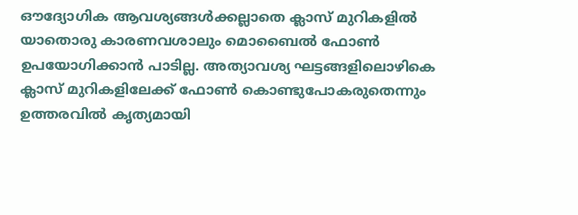ഔദ്യോഗിക ആവശ്യങ്ങൾക്കല്ലാതെ ക്ലാസ് മുറികളിൽ യാതൊരു കാരണവശാലും മൊബൈൽ ഫോൺ ഉപയോഗിക്കാൻ പാടില്ല. അത്യാവശ്യ ഘട്ടങ്ങളിലൊഴികെ ക്ലാസ് മുറികളിലേക്ക് ഫോൺ കൊണ്ടുപോകരുതെന്നും ഉത്തരവിൽ കൃത്യമായി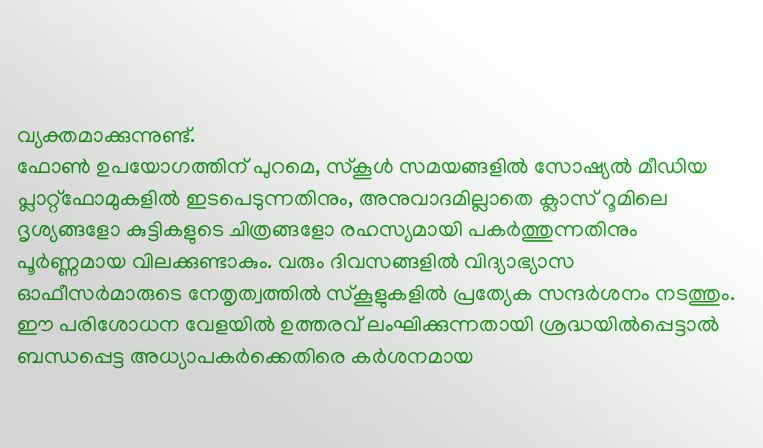വ്യക്തമാക്കുന്നുണ്ട്.
ഫോൺ ഉപയോഗത്തിന് പുറമെ, സ്കൂൾ സമയങ്ങളിൽ സോഷ്യൽ മീഡിയ പ്ലാറ്റ്ഫോമുകളിൽ ഇടപെടുന്നതിനും, അനുവാദമില്ലാതെ ക്ലാസ് റൂമിലെ ദൃശ്യങ്ങളോ കുട്ടികളുടെ ചിത്രങ്ങളോ രഹസ്യമായി പകർത്തുന്നതിനും പൂർണ്ണമായ വിലക്കുണ്ടാകും. വരും ദിവസങ്ങളിൽ വിദ്യാഭ്യാസ ഓഫീസർമാരുടെ നേതൃത്വത്തിൽ സ്കൂളുകളിൽ പ്രത്യേക സന്ദർശനം നടത്തും. ഈ പരിശോധന വേളയിൽ ഉത്തരവ് ലംഘിക്കുന്നതായി ശ്രദ്ധയിൽപ്പെട്ടാൽ ബന്ധപ്പെട്ട അധ്യാപകർക്കെതിരെ കർശനമായ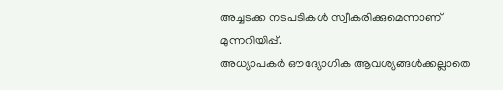അച്ചടക്ക നടപടികൾ സ്വീകരിക്കുമെന്നാണ് മുന്നറിയിപ്പ്.
അധ്യാപകർ ഔദ്യോഗിക ആവശ്യങ്ങൾക്കല്ലാതെ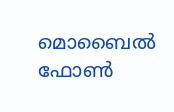മൊബൈൽ ഫോൺ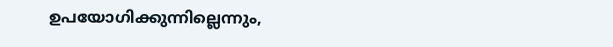ഉപയോഗിക്കുന്നില്ലെന്നും,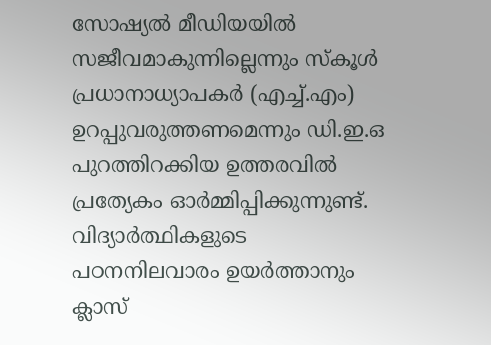സോഷ്യൽ മീഡിയയിൽ സജീവമാകുന്നില്ലെന്നും സ്കൂൾ പ്രധാനാധ്യാപകർ (എച്ച്.എം) ഉറപ്പുവരുത്തണമെന്നും ഡി.ഇ.ഒ പുറത്തിറക്കിയ ഉത്തരവിൽ പ്രത്യേകം ഓർമ്മിപ്പിക്കുന്നുണ്ട്. വിദ്യാർത്ഥികളുടെ പഠനനിലവാരം ഉയർത്താനും ക്ലാസ്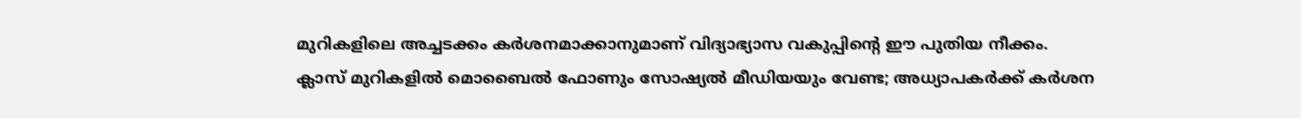മുറികളിലെ അച്ചടക്കം കർശനമാക്കാനുമാണ് വിദ്യാഭ്യാസ വകുപ്പിന്റെ ഈ പുതിയ നീക്കം.
ക്ലാസ് മുറികളിൽ മൊബൈൽ ഫോണും സോഷ്യൽ മീഡിയയും വേണ്ട; അധ്യാപകർക്ക് കർശന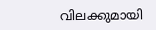വിലക്കുമായി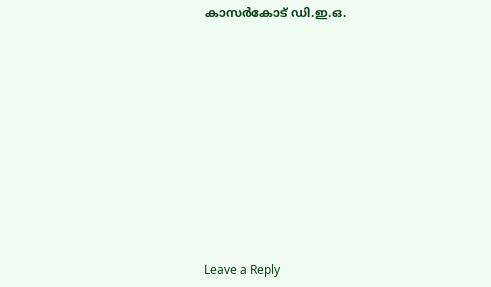കാസർകോട് ഡി.ഇ.ഒ.













Leave a Reply